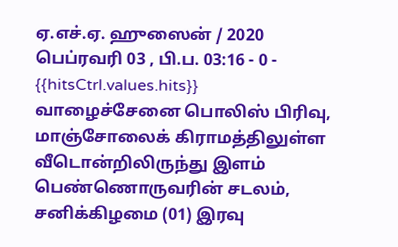ஏ.எச்.ஏ. ஹுஸைன் / 2020 பெப்ரவரி 03 , பி.ப. 03:16 - 0 - {{hitsCtrl.values.hits}}
வாழைச்சேனை பொலிஸ் பிரிவு, மாஞ்சோலைக் கிராமத்திலுள்ள வீடொன்றிலிருந்து இளம் பெண்ணொருவரின் சடலம், சனிக்கிழமை (01) இரவு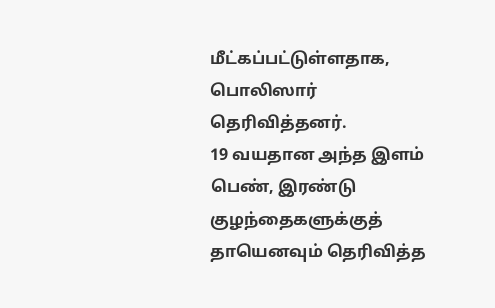மீட்கப்பட்டுள்ளதாக, பொலிஸார் தெரிவித்தனர்.
19 வயதான அந்த இளம் பெண், இரண்டு குழந்தைகளுக்குத் தாயெனவும் தெரிவித்த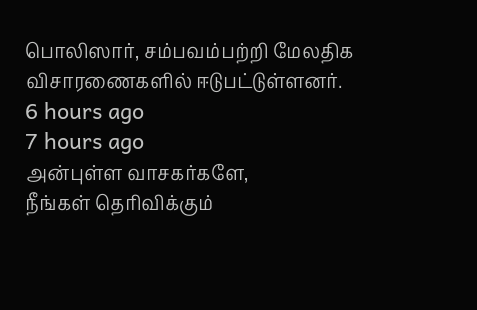பொலிஸார், சம்பவம்பற்றி மேலதிக விசாரணைகளில் ஈடுபட்டுள்ளனர்.
6 hours ago
7 hours ago
அன்புள்ள வாசகர்களே,
நீங்கள் தெரிவிக்கும்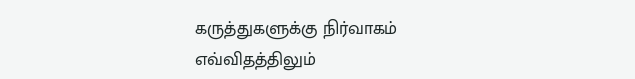கருத்துகளுக்கு நிர்வாகம் எவ்விதத்திலும்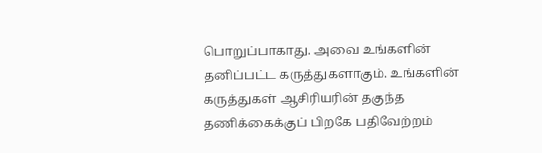பொறுப்பாகாது. அவை உங்களின் தனிப்பட்ட கருத்துகளாகும். உங்களின் கருத்துகள் ஆசிரியரின் தகுந்த தணிக்கைக்குப் பிறகே பதிவேற்றம்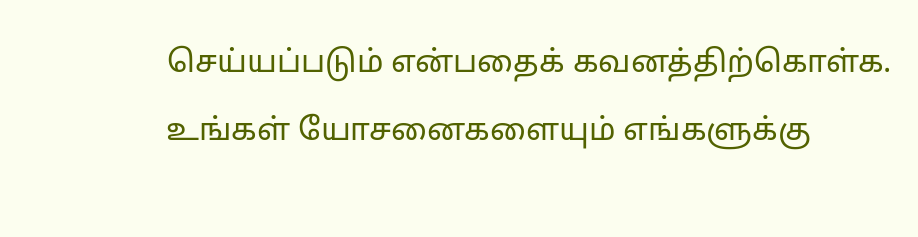செய்யப்படும் என்பதைக் கவனத்திற்கொள்க. உங்கள் யோசனைகளையும் எங்களுக்கு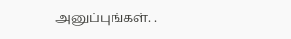அனுப்புங்கள். .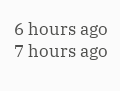6 hours ago
7 hours ago